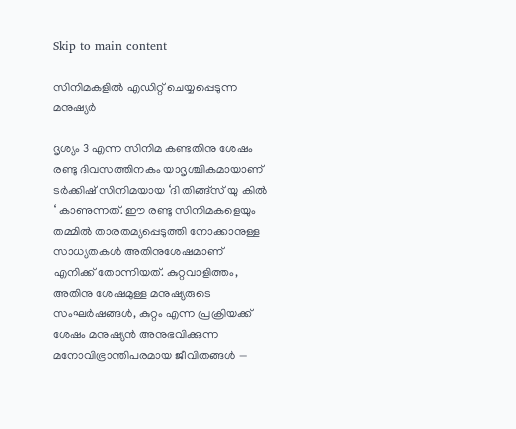Skip to main content

സിനിമകളില്‍ എഡിറ്റ് ചെയ്യപ്പെടുന്ന മനുഷ്യര്‍

ദൃശ്യം 3 എന്ന സിനിമ കണ്ടതിനു ശേഷം രണ്ടു ദിവസത്തിനകം യാദൃശ്ചികമായാണ് ടർക്കിഷ് സിനിമയായ ‘ദി തിങ്ങ്സ് യു കിൽ ‘ കാണുന്നത്. ഈ രണ്ടു സിനിമകളെയും തമ്മിൽ താരതമ്യപ്പെടുത്തി നോക്കാനുള്ള സാധ്യതകൾ അതിനുശേഷമാണ് എനിക്ക് തോന്നിയത്. കുറ്റവാളിത്തം, അതിനു ശേഷമുള്ള മനുഷ്യരുടെ സംഘർഷങ്ങൾ, കുറ്റം എന്ന പ്രക്രിയക്ക് ശേഷം മനുഷ്യൻ അനുഭവിക്കുന്ന മനോവിഭ്രാന്തിപരമായ ജീവിതങ്ങൾ —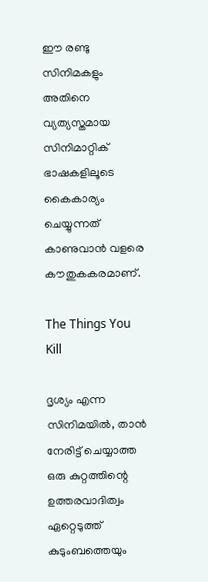ഈ രണ്ടു സിനിമകളും അതിനെ വ്യത്യസ്തമായ സിനിമാറ്റിക് ഭാഷകളിലൂടെ കൈകാര്യം ചെയ്യുന്നത് കാണുവാൻ വളരെ കൗതുകകരമാണ്.

The Things You Kill

ദൃശ്യം എന്ന സിനിമയിൽ, താൻ നേരിട്ട് ചെയ്യാത്ത ഒരു കുറ്റത്തിന്റെ ഉത്തരവാദിത്വം ഏറ്റെടുത്ത് കുടുംബത്തെയും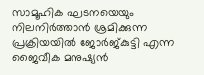സാമൂഹിക ഘടനയെയും നിലനിർത്താൻ ശ്രമിക്കുന്ന പ്രക്രിയയിൽ ജോർജ്‌കുട്ടി എന്ന ജൈവീക മനുഷ്യൻ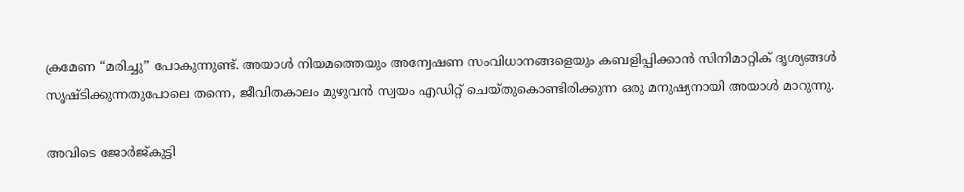ക്രമേണ “മരിച്ചു” പോകുന്നുണ്ട്. അയാൾ നിയമത്തെയും അന്വേഷണ സംവിധാനങ്ങളെയും കബളിപ്പിക്കാൻ സിനിമാറ്റിക് ദൃശ്യങ്ങൾ സൃഷ്ടിക്കുന്നതുപോലെ തന്നെ, ജീവിതകാലം മുഴുവൻ സ്വയം എഡിറ്റ് ചെയ്തുകൊണ്ടിരിക്കുന്ന ഒരു മനുഷ്യനായി അയാൾ മാറുന്നു.

അവിടെ ജോർജ്‌കുട്ടി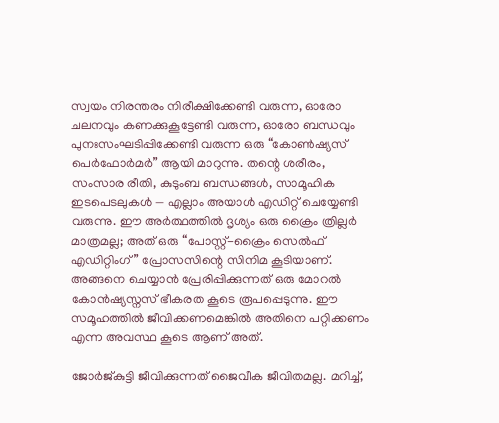സ്വയം നിരന്തരം നിരീക്ഷിക്കേണ്ടി വരുന്ന, ഓരോ ചലനവും കണക്കുകൂട്ടേണ്ടി വരുന്ന, ഓരോ ബന്ധവും പുനഃസംഘടിപ്പിക്കേണ്ടി വരുന്ന ഒരു “കോൺഷ്യസ് പെർഫോർമർ” ആയി മാറുന്നു. തന്റെ ശരീരം, സംസാര രീതി, കുടുംബ ബന്ധങ്ങൾ, സാമൂഹിക ഇടപെടലുകൾ — എല്ലാം അയാൾ എഡിറ്റ് ചെയ്യേണ്ടി വരുന്നു. ഈ അർത്ഥത്തിൽ ദൃശ്യം ഒരു ക്രൈം ത്രില്ലർ മാത്രമല്ല; അത് ഒരു “പോസ്റ്റ്-ക്രൈം സെൽഫ് എഡിറ്റിംഗ്” പ്രോസസിന്റെ സിനിമ കൂടിയാണ്. അങ്ങനെ ചെയ്യാൻ പ്രേരിപ്പിക്കുന്നത് ഒരു മോറൽ കോൻഷ്യസ്നസ് ഭീകരത കൂടെ രൂപപ്പെടുന്നു. ഈ സമൂഹത്തിൽ ജീവിക്കണമെങ്കിൽ അതിനെ പറ്റിക്കണം എന്ന അവസ്ഥ കൂടെ ആണ് അത്.

ജോർജ്‌കുട്ടി ജീവിക്കുന്നത് ജൈവീക ജീവിതമല്ല. മറിച്ച്,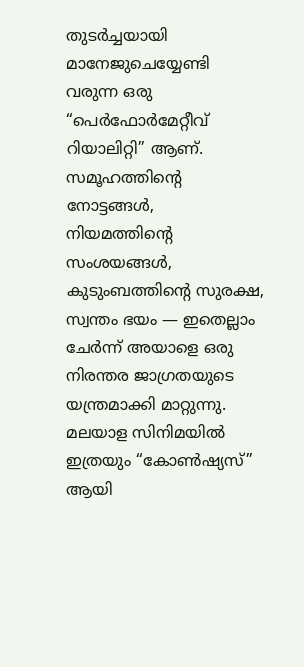തുടർച്ചയായി മാനേജുചെയ്യേണ്ടി വരുന്ന ഒരു “പെർഫോർമേറ്റീവ് റിയാലിറ്റി” ആണ്. സമൂഹത്തിന്റെ നോട്ടങ്ങൾ, നിയമത്തിന്റെ സംശയങ്ങൾ, കുടുംബത്തിന്റെ സുരക്ഷ, സ്വന്തം ഭയം — ഇതെല്ലാം ചേർന്ന് അയാളെ ഒരു നിരന്തര ജാഗ്രതയുടെ യന്ത്രമാക്കി മാറ്റുന്നു. മലയാള സിനിമയിൽ ഇത്രയും “കോൺഷ്യസ്” ആയി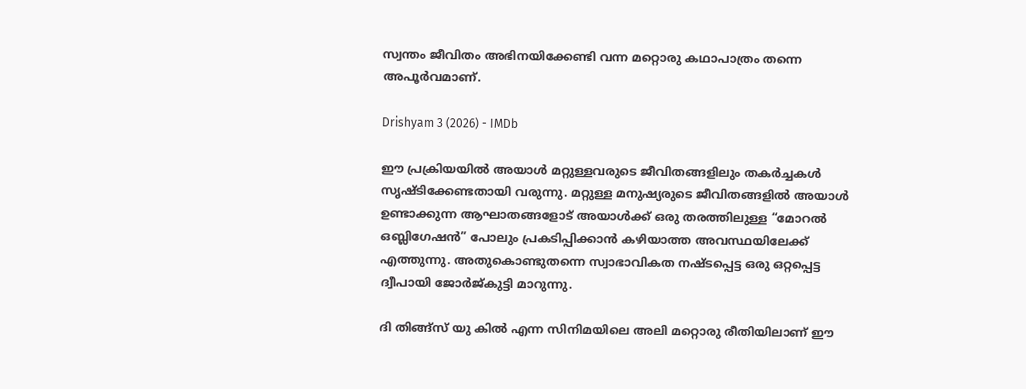സ്വന്തം ജീവിതം അഭിനയിക്കേണ്ടി വന്ന മറ്റൊരു കഥാപാത്രം തന്നെ അപൂർവമാണ്.

Drishyam 3 (2026) - IMDb

ഈ പ്രക്രിയയിൽ അയാൾ മറ്റുള്ളവരുടെ ജീവിതങ്ങളിലും തകർച്ചകൾ സൃഷ്ടിക്കേണ്ടതായി വരുന്നു. മറ്റുള്ള മനുഷ്യരുടെ ജീവിതങ്ങളിൽ അയാൾ ഉണ്ടാക്കുന്ന ആഘാതങ്ങളോട് അയാൾക്ക് ഒരു തരത്തിലുള്ള “മോറൽ ഒബ്ലിഗേഷൻ” പോലും പ്രകടിപ്പിക്കാൻ കഴിയാത്ത അവസ്ഥയിലേക്ക് എത്തുന്നു. അതുകൊണ്ടുതന്നെ സ്വാഭാവികത നഷ്ടപ്പെട്ട ഒരു ഒറ്റപ്പെട്ട ദ്വീപായി ജോർജ്‌കുട്ടി മാറുന്നു.

ദി തിങ്ങ്സ് യു കിൽ എന്ന സിനിമയിലെ അലി മറ്റൊരു രീതിയിലാണ് ഈ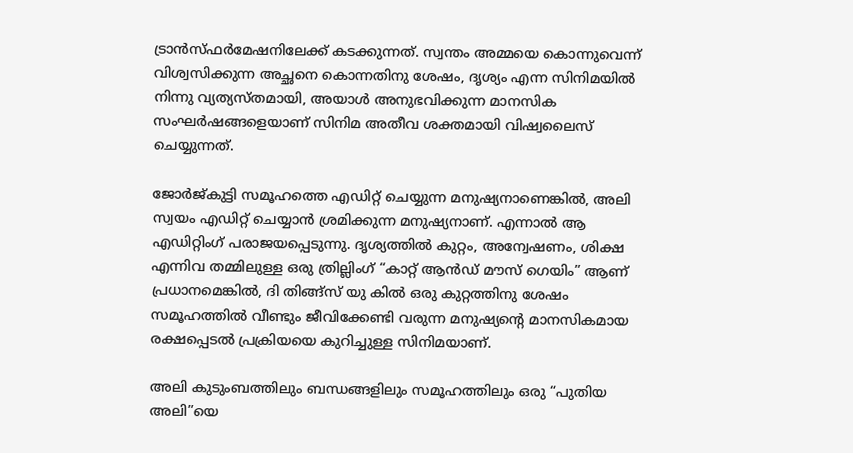ട്രാൻസ്ഫർമേഷനിലേക്ക് കടക്കുന്നത്. സ്വന്തം അമ്മയെ കൊന്നുവെന്ന് വിശ്വസിക്കുന്ന അച്ഛനെ കൊന്നതിനു ശേഷം, ദൃശ്യം എന്ന സിനിമയിൽ നിന്നു വ്യത്യസ്തമായി, അയാൾ അനുഭവിക്കുന്ന മാനസിക സംഘർഷങ്ങളെയാണ് സിനിമ അതീവ ശക്തമായി വിഷ്വലൈസ് ചെയ്യുന്നത്.

ജോർജ്‌കുട്ടി സമൂഹത്തെ എഡിറ്റ് ചെയ്യുന്ന മനുഷ്യനാണെങ്കിൽ, അലി സ്വയം എഡിറ്റ് ചെയ്യാൻ ശ്രമിക്കുന്ന മനുഷ്യനാണ്. എന്നാൽ ആ എഡിറ്റിംഗ് പരാജയപ്പെടുന്നു. ദൃശ്യത്തിൽ കുറ്റം, അന്വേഷണം, ശിക്ഷ എന്നിവ തമ്മിലുള്ള ഒരു ത്രില്ലിംഗ് “കാറ്റ് ആൻഡ് മൗസ് ഗെയിം” ആണ് പ്രധാനമെങ്കിൽ, ദി തിങ്ങ്സ് യു കിൽ ഒരു കുറ്റത്തിനു ശേഷം സമൂഹത്തിൽ വീണ്ടും ജീവിക്കേണ്ടി വരുന്ന മനുഷ്യന്റെ മാനസികമായ രക്ഷപ്പെടൽ പ്രക്രിയയെ കുറിച്ചുള്ള സിനിമയാണ്.

അലി കുടുംബത്തിലും ബന്ധങ്ങളിലും സമൂഹത്തിലും ഒരു “പുതിയ അലി”യെ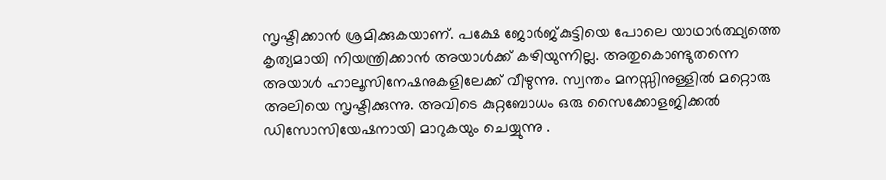സൃഷ്ടിക്കാൻ ശ്രമിക്കുകയാണ്. പക്ഷേ ജോർജ്‌കുട്ടിയെ പോലെ യാഥാർത്ഥ്യത്തെ കൃത്യമായി നിയന്ത്രിക്കാൻ അയാൾക്ക് കഴിയുന്നില്ല. അതുകൊണ്ടുതന്നെ അയാൾ ഹാലൂസിനേഷനുകളിലേക്ക് വീഴുന്നു. സ്വന്തം മനസ്സിനുള്ളിൽ മറ്റൊരു അലിയെ സൃഷ്ടിക്കുന്നു. അവിടെ കുറ്റബോധം ഒരു സൈക്കോളജിക്കൽ ഡിസോസിയേഷനായി മാറുകയും ചെയ്യുന്നു .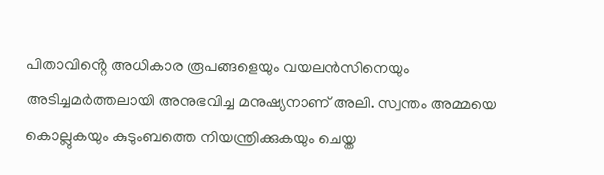പിതാവിൻ്റെ അധികാര രൂപങ്ങളെയും വയലൻസിനെയും അടിച്ചമർത്തലായി അനുഭവിച്ച മനുഷ്യനാണ് അലി. സ്വന്തം അമ്മയെ കൊല്ലുകയും കുടുംബത്തെ നിയന്ത്രിക്കുകയും ചെയ്ത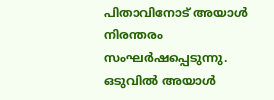പിതാവിനോട് അയാൾ നിരന്തരം സംഘർഷപ്പെടുന്നു. ഒടുവിൽ അയാൾ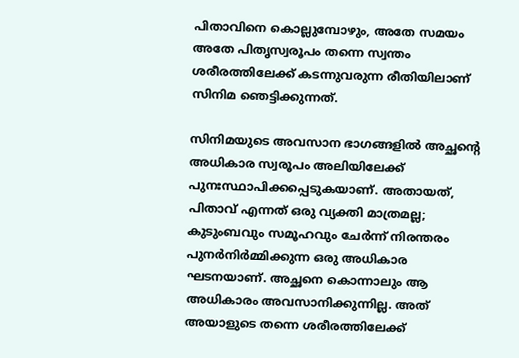പിതാവിനെ കൊല്ലുമ്പോഴും, അതേ സമയം അതേ പിതൃസ്വരൂപം തന്നെ സ്വന്തം ശരീരത്തിലേക്ക് കടന്നുവരുന്ന രീതിയിലാണ് സിനിമ ഞെട്ടിക്കുന്നത്.

സിനിമയുടെ അവസാന ഭാഗങ്ങളിൽ അച്ഛന്റെ അധികാര സ്വരൂപം അലിയിലേക്ക് പുനഃസ്ഥാപിക്കപ്പെടുകയാണ്. അതായത്, പിതാവ് എന്നത് ഒരു വ്യക്തി മാത്രമല്ല; കുടുംബവും സമൂഹവും ചേർന്ന് നിരന്തരം പുനർനിർമ്മിക്കുന്ന ഒരു അധികാര ഘടനയാണ്. അച്ഛനെ കൊന്നാലും ആ അധികാരം അവസാനിക്കുന്നില്ല. അത് അയാളുടെ തന്നെ ശരീരത്തിലേക്ക്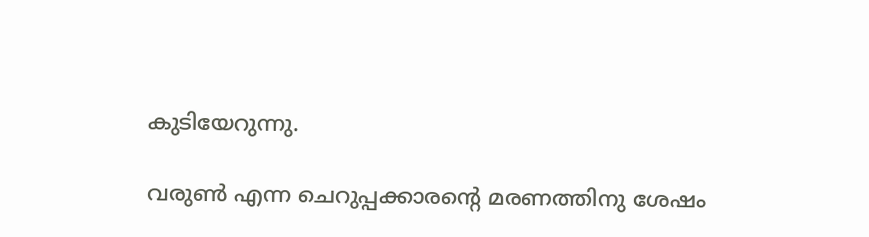കുടിയേറുന്നു.

വരുൺ എന്ന ചെറുപ്പക്കാരന്റെ മരണത്തിനു ശേഷം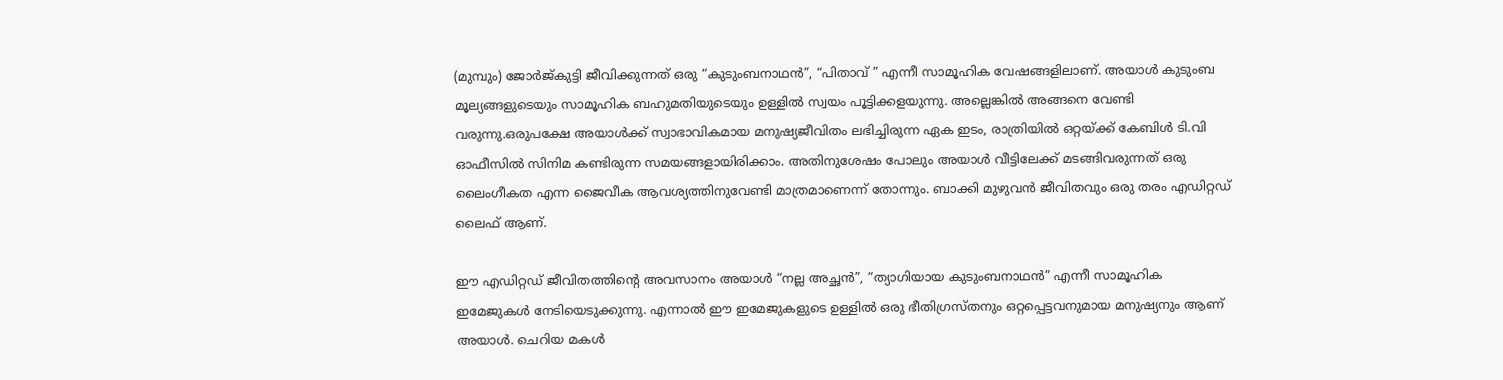(മുമ്പും) ജോർജ്‌കുട്ടി ജീവിക്കുന്നത് ഒരു “കുടുംബനാഥൻ”, “പിതാവ് ” എന്നീ സാമൂഹിക വേഷങ്ങളിലാണ്. അയാൾ കുടുംബ മൂല്യങ്ങളുടെയും സാമൂഹിക ബഹുമതിയുടെയും ഉള്ളിൽ സ്വയം പൂട്ടിക്കളയുന്നു. അല്ലെങ്കിൽ അങ്ങനെ വേണ്ടി വരുന്നു.ഒരുപക്ഷേ അയാൾക്ക് സ്വാഭാവികമായ മനുഷ്യജീവിതം ലഭിച്ചിരുന്ന ഏക ഇടം, രാത്രിയിൽ ഒറ്റയ്ക്ക് കേബിൾ ടി.വി ഓഫീസിൽ സിനിമ കണ്ടിരുന്ന സമയങ്ങളായിരിക്കാം. അതിനുശേഷം പോലും അയാൾ വീട്ടിലേക്ക് മടങ്ങിവരുന്നത് ഒരു ലൈംഗീകത എന്ന ജൈവീക ആവശ്യത്തിനുവേണ്ടി മാത്രമാണെന്ന് തോന്നും. ബാക്കി മുഴുവൻ ജീവിതവും ഒരു തരം എഡിറ്റഡ് ലൈഫ് ആണ്.

ഈ എഡിറ്റഡ് ജീവിതത്തിന്റെ അവസാനം അയാൾ “നല്ല അച്ഛൻ”, “ത്യാഗിയായ കുടുംബനാഥൻ” എന്നീ സാമൂഹിക ഇമേജുകൾ നേടിയെടുക്കുന്നു. എന്നാൽ ഈ ഇമേജുകളുടെ ഉള്ളിൽ ഒരു ഭീതിഗ്രസ്തനും ഒറ്റപ്പെട്ടവനുമായ മനുഷ്യനും ആണ് അയാൾ. ചെറിയ മകൾ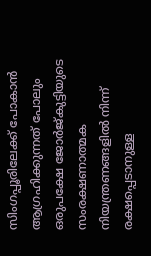സിംഗപ്പൂരിലേക്ക് പോകാൻ ആഗ്രഹിക്കുന്നത് പോലും ഒരുപക്ഷേ ജോർജ്‌കുട്ടിയുടെ സംരക്ഷണാത്മക നിയന്ത്രണങ്ങളിൽ നിന്ന് രക്ഷപ്പെടാനുള്ള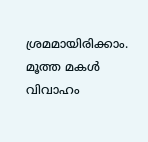ശ്രമമായിരിക്കാം. മൂത്ത മകൾ വിവാഹം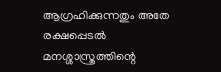ആഗ്രഹിക്കുന്നതും അതേ രക്ഷപ്പെടൽ മനശ്ശാസ്ത്രത്തിന്റെ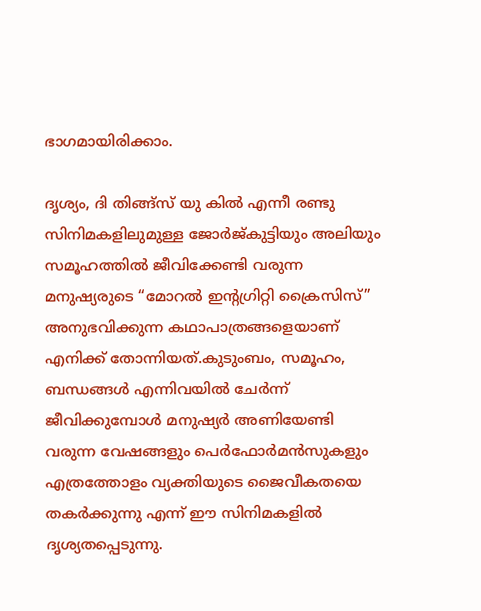ഭാഗമായിരിക്കാം.

ദൃശ്യം, ദി തിങ്ങ്സ് യു കിൽ എന്നീ രണ്ടു സിനിമകളിലുമുള്ള ജോർജ്‌കുട്ടിയും അലിയും സമൂഹത്തിൽ ജീവിക്കേണ്ടി വരുന്ന മനുഷ്യരുടെ “മോറൽ ഇന്റഗ്രിറ്റി ക്രൈസിസ്” അനുഭവിക്കുന്ന കഥാപാത്രങ്ങളെയാണ് എനിക്ക് തോന്നിയത്.കുടുംബം, സമൂഹം, ബന്ധങ്ങൾ എന്നിവയിൽ ചേർന്ന് ജീവിക്കുമ്പോൾ മനുഷ്യർ അണിയേണ്ടി വരുന്ന വേഷങ്ങളും പെർഫോർമൻസുകളും എത്രത്തോളം വ്യക്തിയുടെ ജൈവീകതയെ തകർക്കുന്നു എന്ന് ഈ സിനിമകളിൽ ദൃശ്യതപ്പെടുന്നു.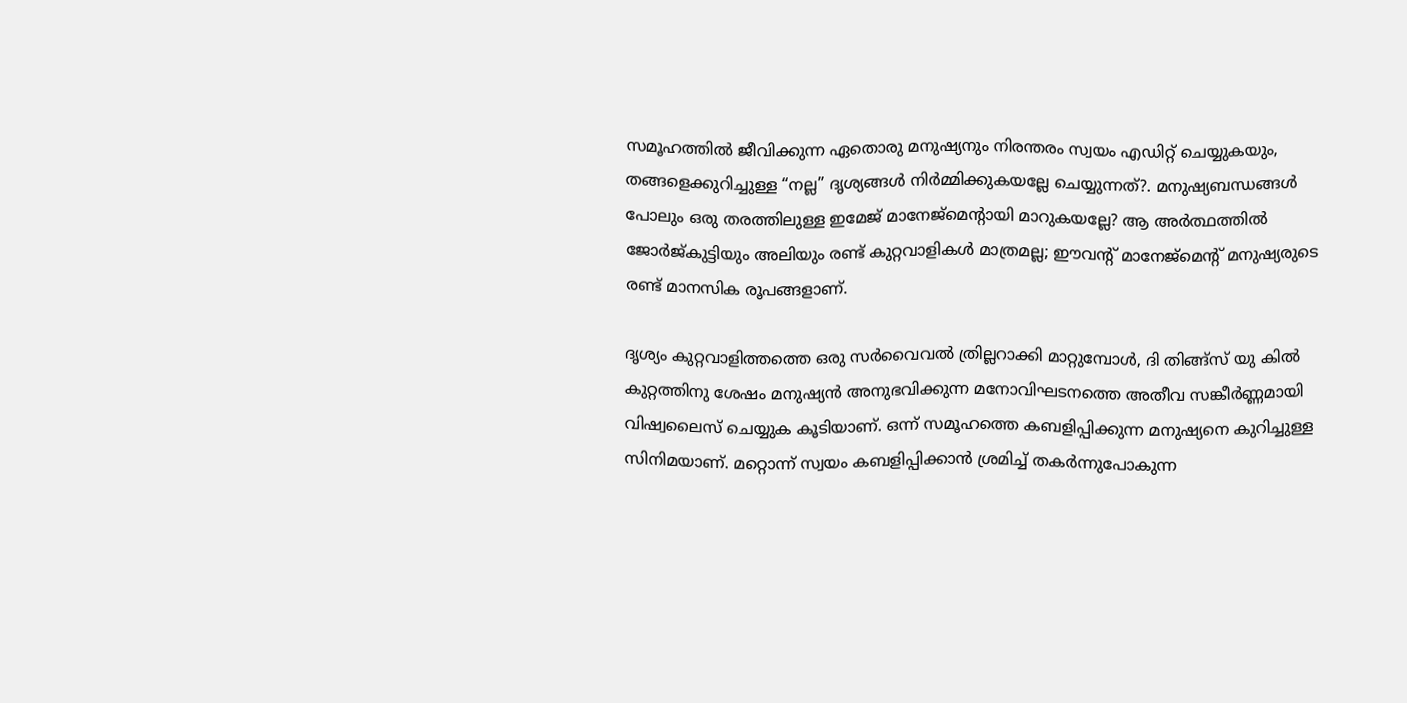സമൂഹത്തിൽ ജീവിക്കുന്ന ഏതൊരു മനുഷ്യനും നിരന്തരം സ്വയം എഡിറ്റ് ചെയ്യുകയും, തങ്ങളെക്കുറിച്ചുള്ള “നല്ല” ദൃശ്യങ്ങൾ നിർമ്മിക്കുകയല്ലേ ചെയ്യുന്നത്?. മനുഷ്യബന്ധങ്ങൾ പോലും ഒരു തരത്തിലുള്ള ഇമേജ് മാനേജ്മെന്റായി മാറുകയല്ലേ? ആ അർത്ഥത്തിൽ ജോർജ്‌കുട്ടിയും അലിയും രണ്ട് കുറ്റവാളികൾ മാത്രമല്ല; ഈവന്റ് മാനേജ്മെന്റ് മനുഷ്യരുടെ രണ്ട് മാനസിക രൂപങ്ങളാണ്.

ദൃശ്യം കുറ്റവാളിത്തത്തെ ഒരു സർവൈവൽ ത്രില്ലറാക്കി മാറ്റുമ്പോൾ, ദി തിങ്ങ്സ് യു കിൽ കുറ്റത്തിനു ശേഷം മനുഷ്യൻ അനുഭവിക്കുന്ന മനോവിഘടനത്തെ അതീവ സങ്കീർണ്ണമായി വിഷ്വലൈസ് ചെയ്യുക കൂടിയാണ്. ഒന്ന് സമൂഹത്തെ കബളിപ്പിക്കുന്ന മനുഷ്യനെ കുറിച്ചുള്ള സിനിമയാണ്. മറ്റൊന്ന് സ്വയം കബളിപ്പിക്കാൻ ശ്രമിച്ച് തകർന്നുപോകുന്ന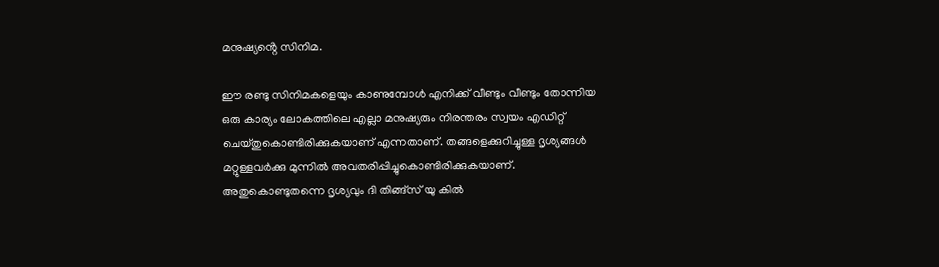മനുഷ്യൻ്റെ സിനിമ.

ഈ രണ്ടു സിനിമകളെയും കാണുമ്പോൾ എനിക്ക് വീണ്ടും വീണ്ടും തോന്നിയ ഒരു കാര്യം ലോകത്തിലെ എല്ലാ മനുഷ്യരും നിരന്തരം സ്വയം എഡിറ്റ് ചെയ്തുകൊണ്ടിരിക്കുകയാണ് എന്നതാണ്. തങ്ങളെക്കുറിച്ചുള്ള ദൃശ്യങ്ങൾ മറ്റുള്ളവർക്കു മുന്നിൽ അവതരിപ്പിച്ചുകൊണ്ടിരിക്കുകയാണ്.
അതുകൊണ്ടുതന്നെ ദൃശ്യവും ദി തിങ്ങ്സ് യു കിൽ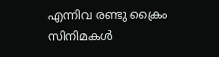എന്നിവ രണ്ടു ക്രൈം സിനിമകൾ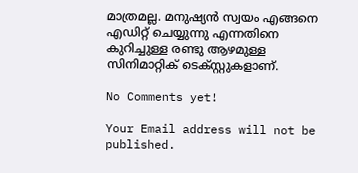മാത്രമല്ല. മനുഷ്യൻ സ്വയം എങ്ങനെ എഡിറ്റ് ചെയ്യുന്നു എന്നതിനെ കുറിച്ചുള്ള രണ്ടു ആഴമുള്ള സിനിമാറ്റിക് ടെക്സ്റ്റുകളാണ്.

No Comments yet!

Your Email address will not be published.